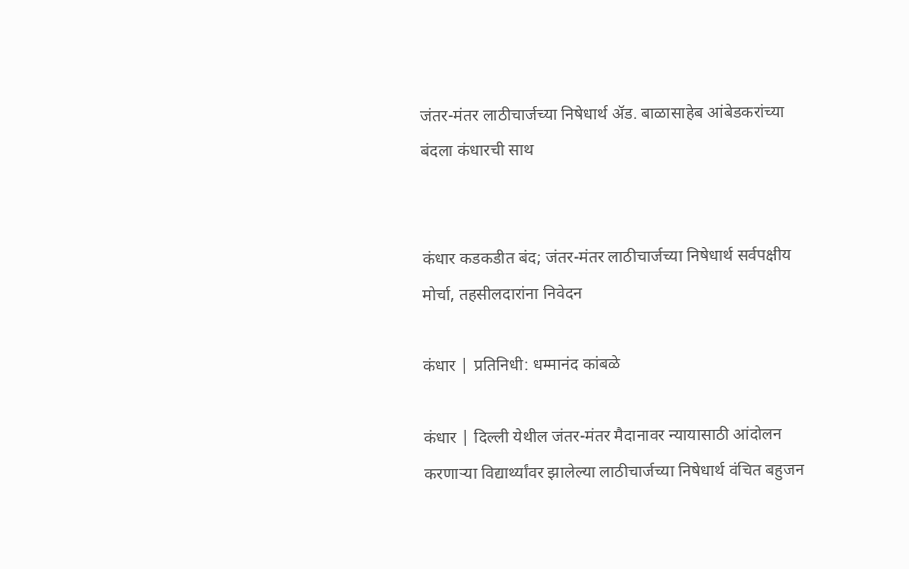जंतर-मंतर लाठीचार्जच्या निषेधार्थ ॲड. बाळासाहेब आंबेडकरांच्या बंदला कंधारची साथ


कंधार कडकडीत बंद; जंतर-मंतर लाठीचार्जच्या निषेधार्थ सर्वपक्षीय मोर्चा, तहसीलदारांना निवेदन

कंधार | प्रतिनिधी: धम्मानंद कांबळे

कंधार | दिल्ली येथील जंतर-मंतर मैदानावर न्यायासाठी आंदोलन करणाऱ्या विद्यार्थ्यांवर झालेल्या लाठीचार्जच्या निषेधार्थ वंचित बहुजन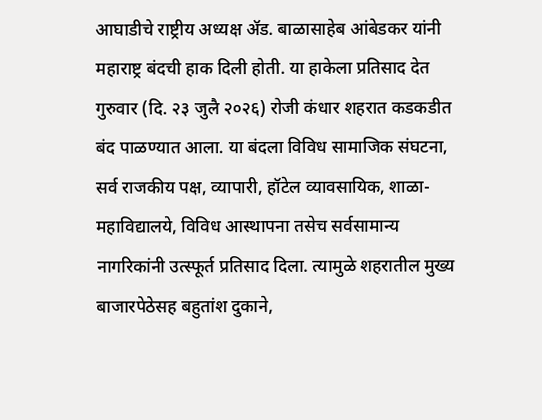आघाडीचे राष्ट्रीय अध्यक्ष ॲड. बाळासाहेब आंबेडकर यांनी महाराष्ट्र बंदची हाक दिली होती. या हाकेला प्रतिसाद देत गुरुवार (दि. २३ जुलै २०२६) रोजी कंधार शहरात कडकडीत बंद पाळण्यात आला. या बंदला विविध सामाजिक संघटना, सर्व राजकीय पक्ष, व्यापारी, हॉटेल व्यावसायिक, शाळा-महाविद्यालये, विविध आस्थापना तसेच सर्वसामान्य नागरिकांनी उत्स्फूर्त प्रतिसाद दिला. त्यामुळे शहरातील मुख्य बाजारपेठेसह बहुतांश दुकाने,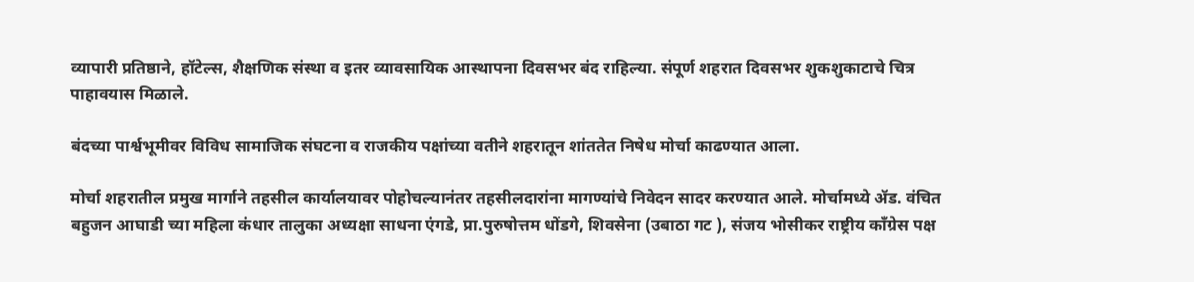व्यापारी प्रतिष्ठाने, हॉटेल्स, शैक्षणिक संस्था व इतर व्यावसायिक आस्थापना दिवसभर बंद राहिल्या. संपूर्ण शहरात दिवसभर शुकशुकाटाचे चित्र पाहावयास मिळाले.

बंदच्या पार्श्वभूमीवर विविध सामाजिक संघटना व राजकीय पक्षांच्या वतीने शहरातून शांततेत निषेध मोर्चा काढण्यात आला.

मोर्चा शहरातील प्रमुख मार्गाने तहसील कार्यालयावर पोहोचल्यानंतर तहसीलदारांना मागण्यांचे निवेदन सादर करण्यात आले. मोर्चामध्ये ॲड. वंचित बहुजन आघाडी च्या महिला कंधार तालुका अध्यक्षा साधना एंगडे, प्रा.पुरुषोत्तम धोंडगे, शिवसेना (उबाठा गट ), संजय भोसीकर राष्ट्रीय काँग्रेस पक्ष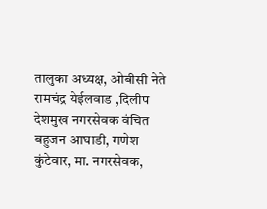तालुका अध्यक्ष, ओबीसी नेते रामचंद्र येईलवाड ,दिलीप देशमुख नगरसेवक वंचित बहुजन आघाडी, गणेश कुंटेवार, मा. नगरसेवक,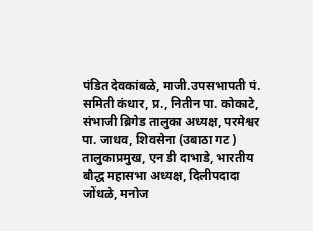पंडित देवकांबळे, माजी.उपसभापती पं. समिती कंधार, प्र., नितीन पा. कोकाटे, संभाजी ब्रिगेड तालुका अध्यक्ष, परमेश्वर पा. जाधव, शिवसेना (उबाठा गट ) तालुकाप्रमुख, एन डी दाभाडे, भारतीय बौद्ध महासभा अध्यक्ष, दिलीपदादा जोंधळे, मनोज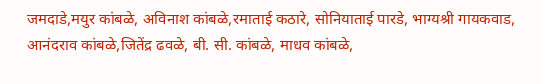जमदाडे,मयुर कांबळे, अविनाश कांबळे,रमाताई कठारे, सोनियाताई पारडे, भाग्यश्री गायकवाड, आनंदराव कांबळे,जितेंद्र ढवळे, बी. सी. कांबळे, माधव कांबळे,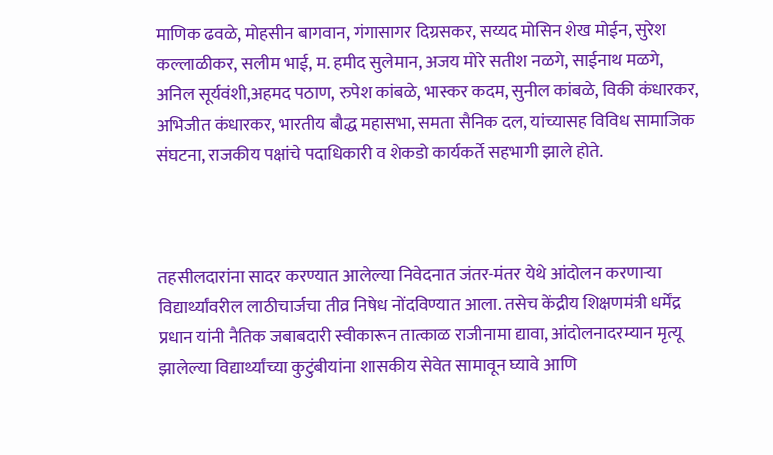माणिक ढवळे, मोहसीन बागवान, गंगासागर दिग्रसकर, सय्यद मोसिन शेख मोईन, सुरेश कल्लाळीकर, सलीम भाई, म. हमीद सुलेमान, अजय मोरे सतीश नळगे, साईनाथ मळगे, अनिल सूर्यवंशी,अहमद पठाण, रुपेश कांबळे, भास्कर कदम, सुनील कांबळे, विकी कंधारकर, अभिजीत कंधारकर, भारतीय बौद्ध महासभा, समता सैनिक दल, यांच्यासह विविध सामाजिक संघटना, राजकीय पक्षांचे पदाधिकारी व शेकडो कार्यकर्ते सहभागी झाले होते.



तहसीलदारांना सादर करण्यात आलेल्या निवेदनात जंतर-मंतर येथे आंदोलन करणाऱ्या विद्यार्थ्यांवरील लाठीचार्जचा तीव्र निषेध नोंदविण्यात आला. तसेच केंद्रीय शिक्षणमंत्री धर्मेंद्र प्रधान यांनी नैतिक जबाबदारी स्वीकारून तात्काळ राजीनामा द्यावा, आंदोलनादरम्यान मृत्यू झालेल्या विद्यार्थ्यांच्या कुटुंबीयांना शासकीय सेवेत सामावून घ्यावे आणि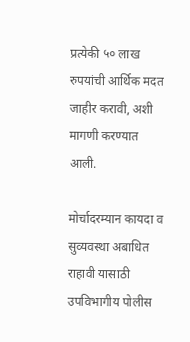प्रत्येकी ५० लाख रुपयांची आर्थिक मदत जाहीर करावी, अशी मागणी करण्यात आली.

मोर्चादरम्यान कायदा व सुव्यवस्था अबाधित राहावी यासाठी उपविभागीय पोलीस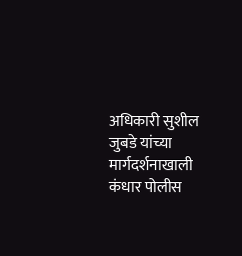अधिकारी सुशील जुबडे यांच्या मार्गदर्शनाखाली कंधार पोलीस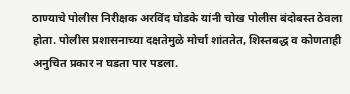ठाण्याचे पोलीस निरीक्षक अरविंद घोडके यांनी चोख पोलीस बंदोबस्त ठेवला होता. पोलीस प्रशासनाच्या दक्षतेमुळे मोर्चा शांततेत, शिस्तबद्ध व कोणताही अनुचित प्रकार न घडता पार पडला.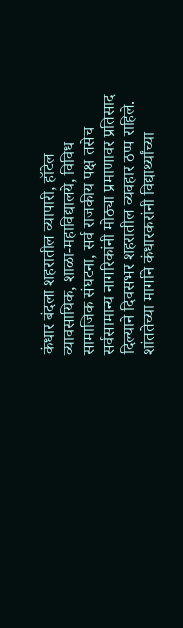कंधार बंदला शहरातील व्यापारी, हॉटेल व्यावसायिक, शाळा-महाविद्यालये, विविध सामाजिक संघटना, सर्व राजकीय पक्ष तसेच सर्वसामान्य नागरिकांनी मोठ्या प्रमाणावर प्रतिसाद दिल्याने दिवसभर शहरातील व्यवहार ठप्प राहिले. शांततेच्या मार्गाने कंधारकरांनी विद्यार्थ्यांच्या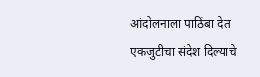आंदोलनाला पाठिंबा देत एकजुटीचा संदेश दिल्याचे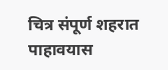चित्र संपूर्ण शहरात पाहावयास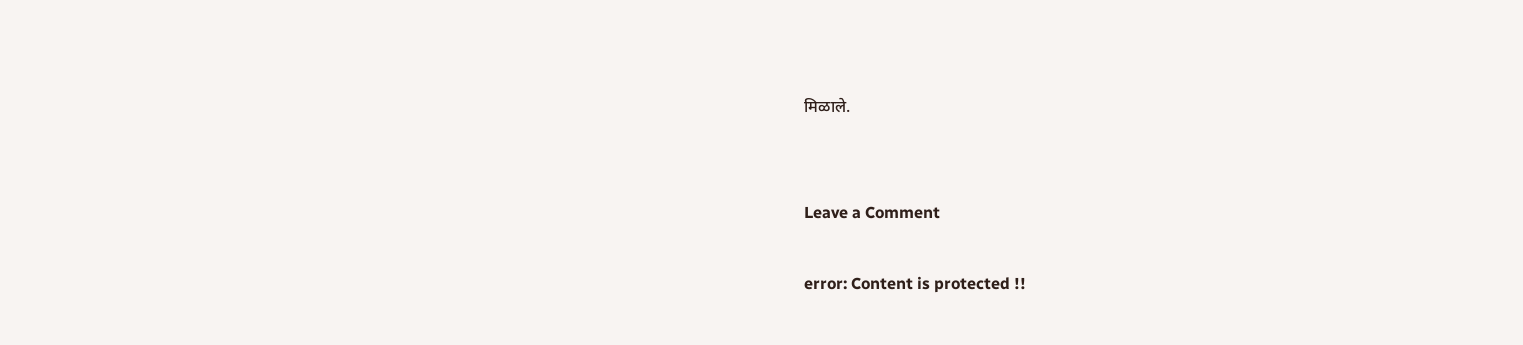मिळाले.


Leave a Comment

error: Content is protected !!